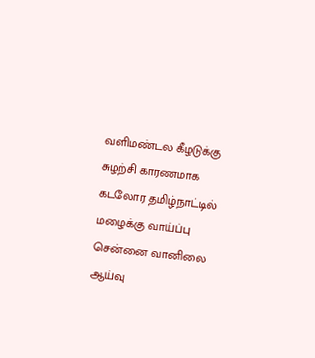வளிமண்டல கீழடுக்கு சுழற்சி காரணமாக கடலோர தமிழ்நாட்டில் மழைக்கு வாய்ப்பு சென்னை வானிலை ஆய்வு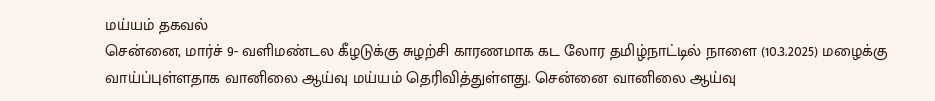மய்யம் தகவல்
சென்னை, மார்ச் 9- வளிமண்டல கீழடுக்கு சுழற்சி காரணமாக கட லோர தமிழ்நாட்டில் நாளை (10.3.2025) மழைக்கு வாய்ப்புள்ளதாக வானிலை ஆய்வு மய்யம் தெரிவித்துள்ளது. சென்னை வானிலை ஆய்வு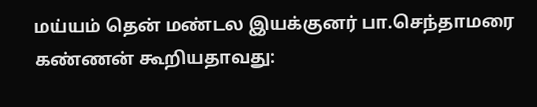மய்யம் தென் மண்டல இயக்குனர் பா.செந்தாமரை கண்ணன் கூறியதாவது: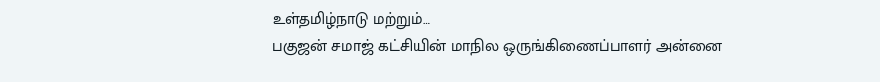உள்தமிழ்நாடு மற்றும்…
பகுஜன் சமாஜ் கட்சியின் மாநில ஒருங்கிணைப்பாளர் அன்னை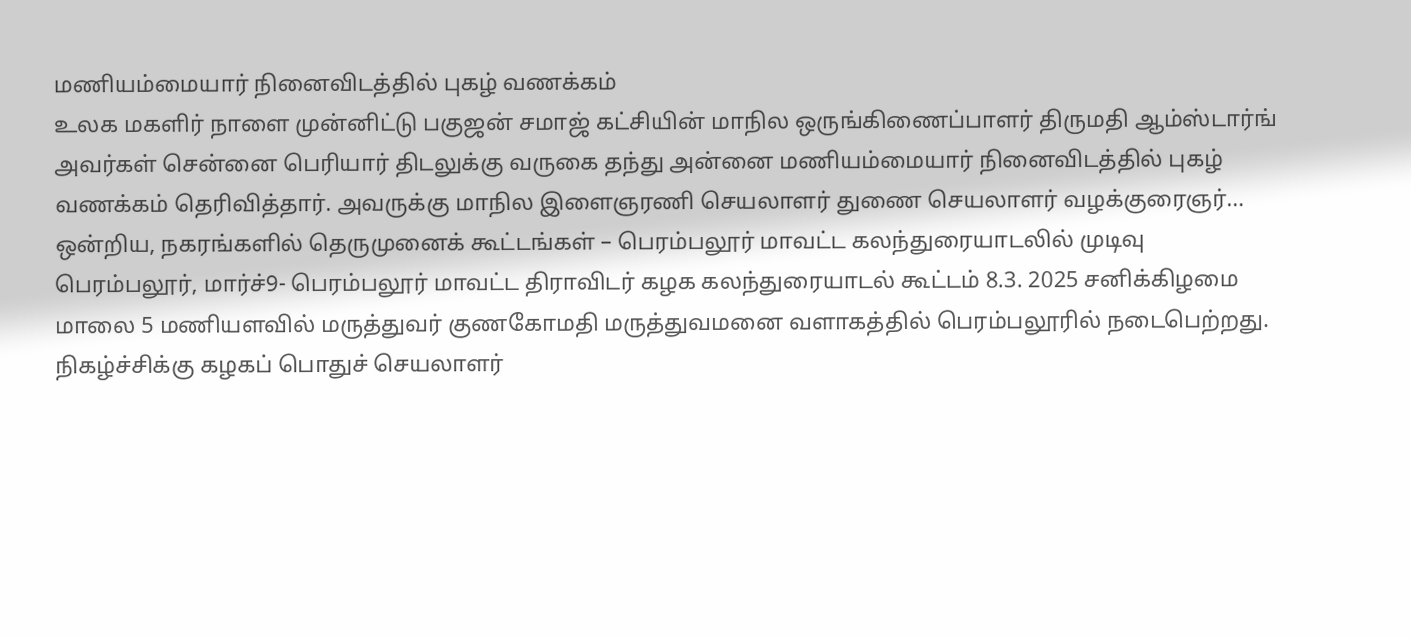மணியம்மையார் நினைவிடத்தில் புகழ் வணக்கம்
உலக மகளிர் நாளை முன்னிட்டு பகுஜன் சமாஜ் கட்சியின் மாநில ஒருங்கிணைப்பாளர் திருமதி ஆம்ஸ்டார்ங் அவர்கள் சென்னை பெரியார் திடலுக்கு வருகை தந்து அன்னை மணியம்மையார் நினைவிடத்தில் புகழ் வணக்கம் தெரிவித்தார். அவருக்கு மாநில இளைஞரணி செயலாளர் துணை செயலாளர் வழக்குரைஞர்…
ஒன்றிய, நகரங்களில் தெருமுனைக் கூட்டங்கள் – பெரம்பலூர் மாவட்ட கலந்துரையாடலில் முடிவு
பெரம்பலூர், மார்ச்9- பெரம்பலூர் மாவட்ட திராவிடர் கழக கலந்துரையாடல் கூட்டம் 8.3. 2025 சனிக்கிழமை மாலை 5 மணியளவில் மருத்துவர் குணகோமதி மருத்துவமனை வளாகத்தில் பெரம்பலூரில் நடைபெற்றது. நிகழ்ச்சிக்கு கழகப் பொதுச் செயலாளர்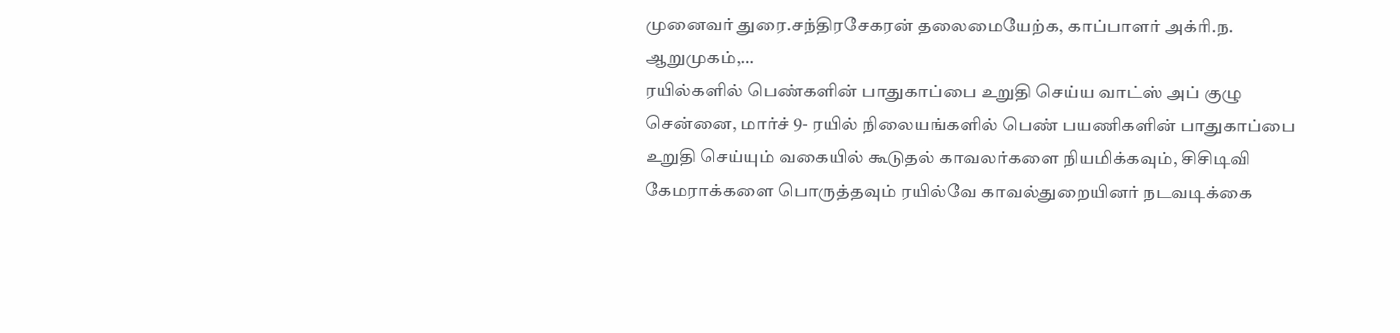முனைவர் துரை.சந்திரசேகரன் தலைமையேற்க, காப்பாளர் அக்ரி.ந. ஆறுமுகம்,…
ரயில்களில் பெண்களின் பாதுகாப்பை உறுதி செய்ய வாட்ஸ் அப் குழு
சென்னை, மார்ச் 9- ரயில் நிலையங்களில் பெண் பயணிகளின் பாதுகாப்பை உறுதி செய்யும் வகையில் கூடுதல் காவலர்களை நியமிக்கவும், சிசிடிவி கேமராக்களை பொருத்தவும் ரயில்வே காவல்துறையினர் நடவடிக்கை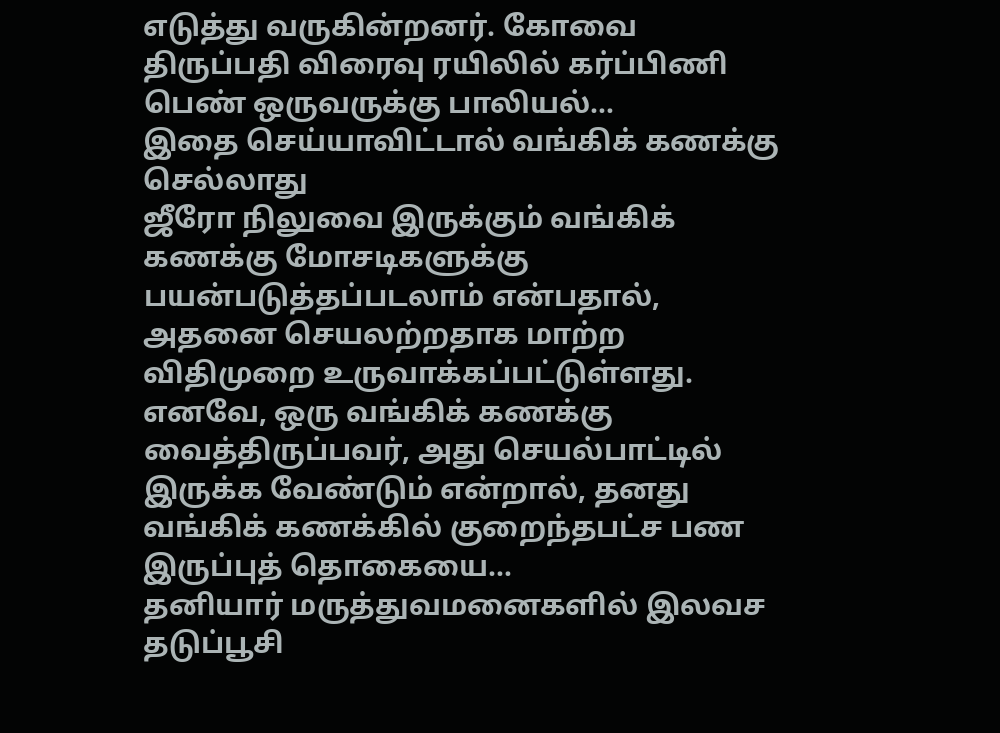எடுத்து வருகின்றனர். கோவை திருப்பதி விரைவு ரயிலில் கர்ப்பிணி பெண் ஒருவருக்கு பாலியல்…
இதை செய்யாவிட்டால் வங்கிக் கணக்கு செல்லாது
ஜீரோ நிலுவை இருக்கும் வங்கிக் கணக்கு மோசடிகளுக்கு பயன்படுத்தப்படலாம் என்பதால், அதனை செயலற்றதாக மாற்ற விதிமுறை உருவாக்கப்பட்டுள்ளது. எனவே, ஒரு வங்கிக் கணக்கு வைத்திருப்பவர், அது செயல்பாட்டில் இருக்க வேண்டும் என்றால், தனது வங்கிக் கணக்கில் குறைந்தபட்ச பண இருப்புத் தொகையை…
தனியார் மருத்துவமனைகளில் இலவச தடுப்பூசி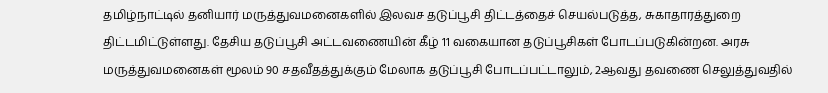தமிழ்நாட்டில் தனியார் மருத்துவமனைகளில் இலவச தடுப்பூசி திட்டத்தைச் செயல்படுத்த, சுகாதாரத்துறை திட்டமிட்டுள்ளது. தேசிய தடுப்பூசி அட்டவணையின் கீழ் 11 வகையான தடுப்பூசிகள் போடப்படுகின்றன. அரசு மருத்துவமனைகள் மூலம் 90 சதவீதத்துக்கும் மேலாக தடுப்பூசி போடப்பட்டாலும், 2ஆவது தவணை செலுத்துவதில்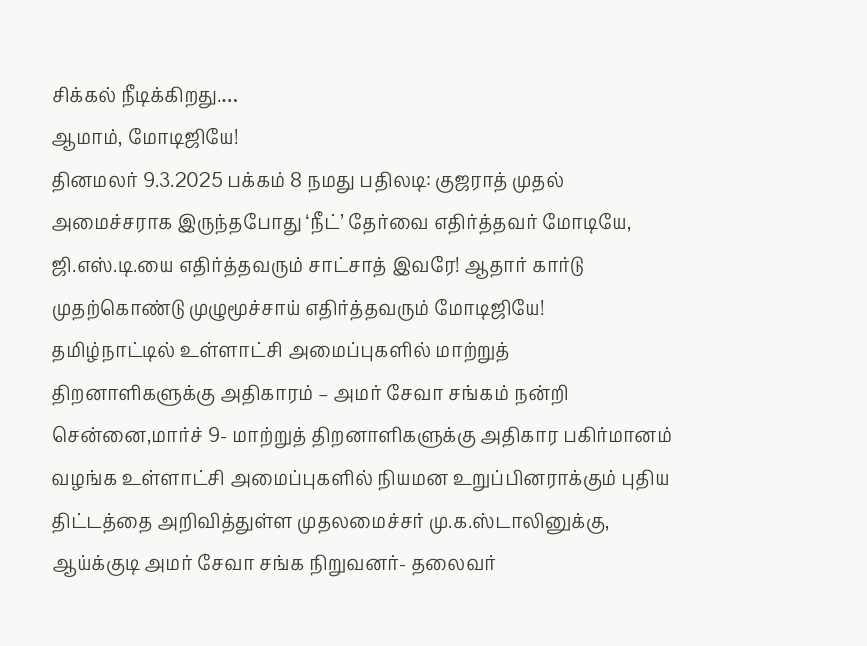சிக்கல் நீடிக்கிறது.…
ஆமாம், மோடிஜியே!
தினமலர் 9.3.2025 பக்கம் 8 நமது பதிலடி: குஜராத் முதல் அமைச்சராக இருந்தபோது ‘நீட்’ தேர்வை எதிர்த்தவர் மோடியே, ஜி.எஸ்.டி.யை எதிர்த்தவரும் சாட்சாத் இவரே! ஆதார் கார்டு முதற்கொண்டு முழுமூச்சாய் எதிர்த்தவரும் மோடிஜியே!
தமிழ்நாட்டில் உள்ளாட்சி அமைப்புகளில் மாற்றுத் திறனாளிகளுக்கு அதிகாரம் – அமர் சேவா சங்கம் நன்றி
சென்னை,மார்ச் 9- மாற்றுத் திறனாளிகளுக்கு அதிகார பகிர்மானம் வழங்க உள்ளாட்சி அமைப்புகளில் நியமன உறுப்பினராக்கும் புதிய திட்டத்தை அறிவித்துள்ள முதலமைச்சர் மு.க.ஸ்டாலினுக்கு, ஆய்க்குடி அமர் சேவா சங்க நிறுவனர்- தலைவர்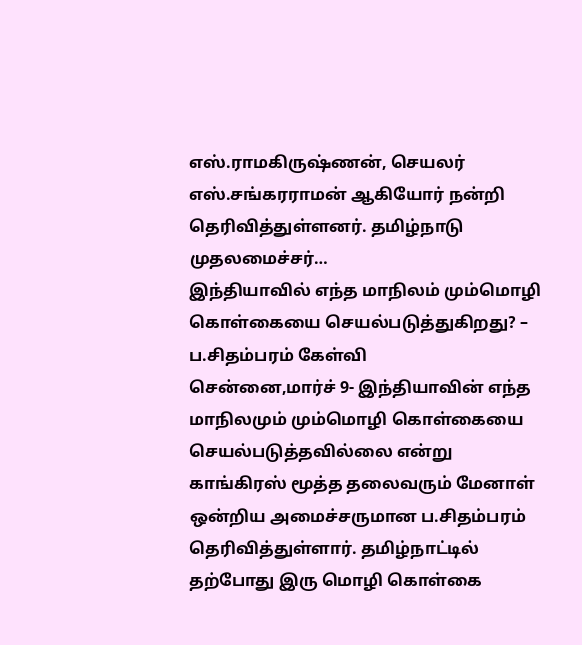எஸ்.ராமகிருஷ்ணன், செயலர் எஸ்.சங்கரராமன் ஆகியோர் நன்றி தெரிவித்துள்ளனர். தமிழ்நாடு முதலமைச்சர்…
இந்தியாவில் எந்த மாநிலம் மும்மொழி கொள்கையை செயல்படுத்துகிறது? – ப.சிதம்பரம் கேள்வி
சென்னை,மார்ச் 9- இந்தியாவின் எந்த மாநிலமும் மும்மொழி கொள்கையை செயல்படுத்தவில்லை என்று காங்கிரஸ் மூத்த தலைவரும் மேனாள் ஒன்றிய அமைச்சருமான ப.சிதம்பரம் தெரிவித்துள்ளார். தமிழ்நாட்டில் தற்போது இரு மொழி கொள்கை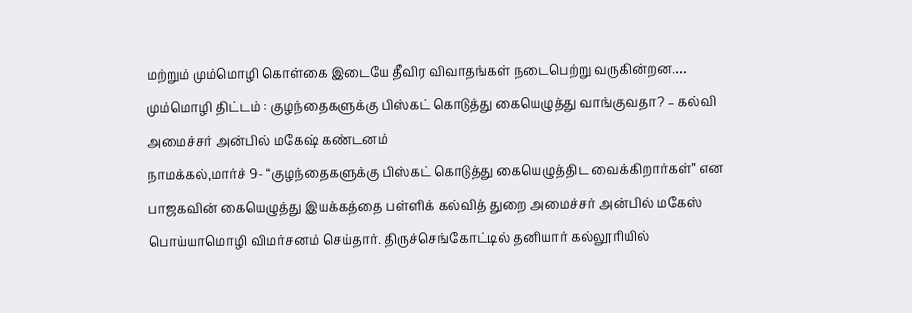மற்றும் மும்மொழி கொள்கை இடையே தீவிர விவாதங்கள் நடைபெற்று வருகின்றன.…
மும்மொழி திட்டம் : குழந்தைகளுக்கு பிஸ்கட் கொடுத்து கையெழுத்து வாங்குவதா? – கல்வி அமைச்சர் அன்பில் மகேஷ் கண்டனம்
நாமக்கல்,மார்ச் 9- “குழந்தைகளுக்கு பிஸ்கட் கொடுத்து கையெழுத்திட வைக்கிறார்கள்” என பாஜகவின் கையெழுத்து இயக்கத்தை பள்ளிக் கல்வித் துறை அமைச்சர் அன்பில் மகேஸ் பொய்யாமொழி விமர்சனம் செய்தார். திருச்செங்கோட்டில் தனியார் கல்லூரியில்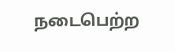நடைபெற்ற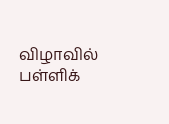விழாவில் பள்ளிக்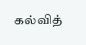கல்வித்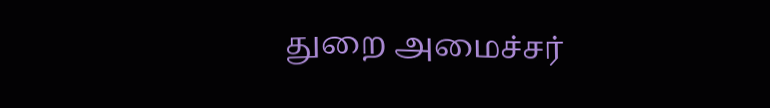துறை அமைச்சர்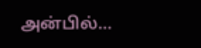அன்பில்…